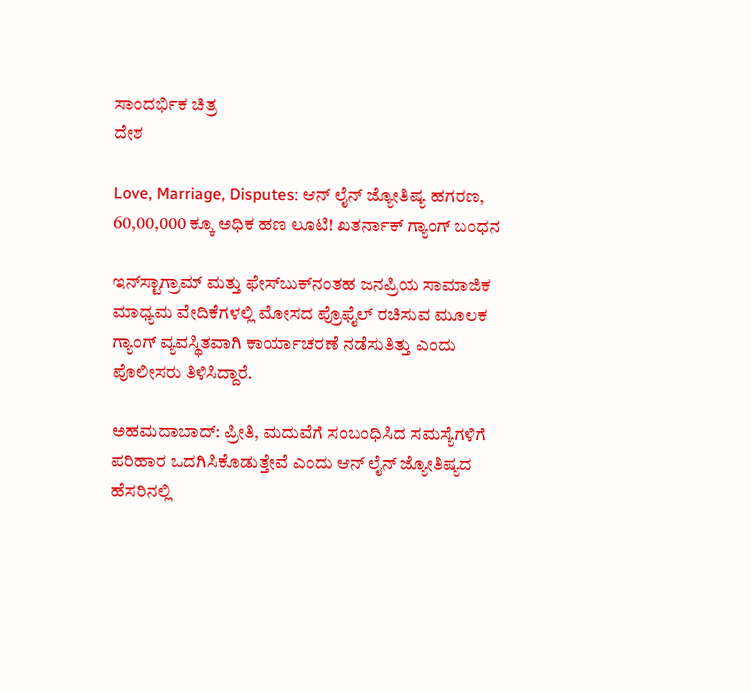ಸಾಂದರ್ಭಿಕ ಚಿತ್ರ
ದೇಶ

Love, Marriage, Disputes: ಆನ್ ಲೈನ್ ಜ್ಯೋತಿಷ್ಯ ಹಗರಣ, 60,00,000 ಕ್ಕೂ ಅಧಿಕ ಹಣ ಲೂಟಿ! ಖತರ್ನಾಕ್ ಗ್ಯಾಂಗ್ ಬಂಧನ

ಇನ್‌ಸ್ಟಾಗ್ರಾಮ್ ಮತ್ತು ಫೇಸ್‌ಬುಕ್‌ನಂತಹ ಜನಪ್ರಿಯ ಸಾಮಾಜಿಕ ಮಾಧ್ಯಮ ವೇದಿಕೆಗಳಲ್ಲಿ ಮೋಸದ ಪ್ರೊಫೈಲ್‌ ರಚಿಸುವ ಮೂಲಕ ಗ್ಯಾಂಗ್ ವ್ಯವಸ್ಥಿತವಾಗಿ ಕಾರ್ಯಾಚರಣೆ ನಡೆಸುತಿತ್ತು ಎಂದು ಪೊಲೀಸರು ತಿಳಿಸಿದ್ದಾರೆ.

ಅಹಮದಾಬಾದ್: ಪ್ರೀತಿ, ಮದುವೆಗೆ ಸಂಬಂಧಿಸಿದ ಸಮಸ್ಯೆಗಳಿಗೆ ಪರಿಹಾರ ಒದಗಿಸಿಕೊಡುತ್ತೇವೆ ಎಂದು ಆನ್ ಲೈನ್ ಜ್ಯೋತಿಷ್ಯದ ಹೆಸರಿನಲ್ಲಿ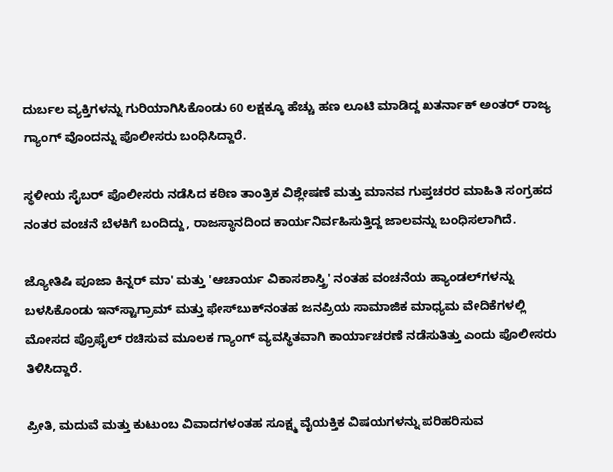ದುರ್ಬಲ ವ್ಯಕ್ತಿಗಳನ್ನು ಗುರಿಯಾಗಿಸಿಕೊಂಡು 60 ಲಕ್ಷಕ್ಕೂ ಹೆಚ್ಚು ಹಣ ಲೂಟಿ ಮಾಡಿದ್ದ ಖತರ್ನಾಕ್ ಅಂತರ್ ರಾಜ್ಯ ಗ್ಯಾಂಗ್ ವೊಂದನ್ನು ಪೊಲೀಸರು ಬಂಧಿಸಿದ್ದಾರೆ.

ಸ್ಥಳೀಯ ಸೈಬರ್ ಪೊಲೀಸರು ನಡೆಸಿದ ಕಠಿಣ ತಾಂತ್ರಿಕ ವಿಶ್ಲೇಷಣೆ ಮತ್ತು ಮಾನವ ಗುಪ್ತಚರರ ಮಾಹಿತಿ ಸಂಗ್ರಹದ ನಂತರ ವಂಚನೆ ಬೆಳಕಿಗೆ ಬಂದಿದ್ದು, ರಾಜಸ್ಥಾನದಿಂದ ಕಾರ್ಯನಿರ್ವಹಿಸುತ್ತಿದ್ದ ಜಾಲವನ್ನು ಬಂಧಿಸಲಾಗಿದೆ.

ಜ್ಯೋತಿಷಿ ಪೂಜಾ ಕಿನ್ನರ್ ಮಾ' ಮತ್ತು 'ಆಚಾರ್ಯ ವಿಕಾಸಶಾಸ್ತ್ರಿ' ನಂತಹ ವಂಚನೆಯ ಹ್ಯಾಂಡಲ್‌ಗಳನ್ನು ಬಳಸಿಕೊಂಡು ಇನ್‌ಸ್ಟಾಗ್ರಾಮ್ ಮತ್ತು ಫೇಸ್‌ಬುಕ್‌ನಂತಹ ಜನಪ್ರಿಯ ಸಾಮಾಜಿಕ ಮಾಧ್ಯಮ ವೇದಿಕೆಗಳಲ್ಲಿ ಮೋಸದ ಪ್ರೊಫೈಲ್‌ ರಚಿಸುವ ಮೂಲಕ ಗ್ಯಾಂಗ್ ವ್ಯವಸ್ಥಿತವಾಗಿ ಕಾರ್ಯಾಚರಣೆ ನಡೆಸುತಿತ್ತು ಎಂದು ಪೊಲೀಸರು ತಿಳಿಸಿದ್ದಾರೆ.

ಪ್ರೀತಿ, ಮದುವೆ ಮತ್ತು ಕುಟುಂಬ ವಿವಾದಗಳಂತಹ ಸೂಕ್ಷ್ಮ ವೈಯಕ್ತಿಕ ವಿಷಯಗಳನ್ನು ಪರಿಹರಿಸುವ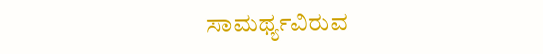ಸಾಮರ್ಥ್ಯವಿರುವ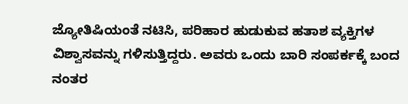ಜ್ಯೋತಿಷಿಯಂತೆ ನಟಿಸಿ, ಪರಿಹಾರ ಹುಡುಕುವ ಹತಾಶ ವ್ಯಕ್ತಿಗಳ ವಿಶ್ವಾಸವನ್ನು ಗಳಿಸುತ್ತಿದ್ದರು. ಅವರು ಒಂದು ಬಾರಿ ಸಂಪರ್ಕಕ್ಕೆ ಬಂದ ನಂತರ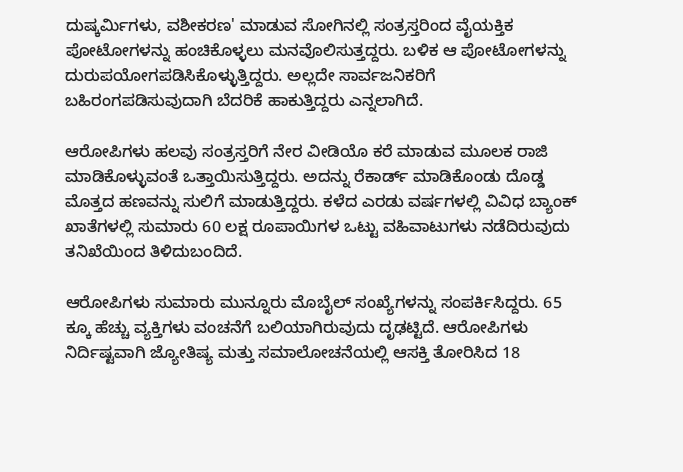ದುಷ್ಕರ್ಮಿಗಳು, ವಶೀಕರಣ' ಮಾಡುವ ಸೋಗಿನಲ್ಲಿ ಸಂತ್ರಸ್ತರಿಂದ ವೈಯಕ್ತಿಕ ಪೋಟೋಗಳನ್ನು ಹಂಚಿಕೊಳ್ಳಲು ಮನವೊಲಿಸುತ್ತದ್ದರು. ಬಳಿಕ ಆ ಪೋಟೋಗಳನ್ನು ದುರುಪಯೋಗಪಡಿಸಿಕೊಳ್ಳುತ್ತಿದ್ದರು. ಅಲ್ಲದೇ ಸಾರ್ವಜನಿಕರಿಗೆ ಬಹಿರಂಗಪಡಿಸುವುದಾಗಿ ಬೆದರಿಕೆ ಹಾಕುತ್ತಿದ್ದರು ಎನ್ನಲಾಗಿದೆ.

ಆರೋಪಿಗಳು ಹಲವು ಸಂತ್ರಸ್ತರಿಗೆ ನೇರ ವೀಡಿಯೊ ಕರೆ ಮಾಡುವ ಮೂಲಕ ರಾಜಿ ಮಾಡಿಕೊಳ್ಳುವಂತೆ ಒತ್ತಾಯಿಸುತ್ತಿದ್ದರು. ಅದನ್ನು ರೆಕಾರ್ಡ್ ಮಾಡಿಕೊಂಡು ದೊಡ್ಡ ಮೊತ್ತದ ಹಣವನ್ನು ಸುಲಿಗೆ ಮಾಡುತ್ತಿದ್ದರು. ಕಳೆದ ಎರಡು ವರ್ಷಗಳಲ್ಲಿ ವಿವಿಧ ಬ್ಯಾಂಕ್ ಖಾತೆಗಳಲ್ಲಿ ಸುಮಾರು 60 ಲಕ್ಷ ರೂಪಾಯಿಗಳ ಒಟ್ಟು ವಹಿವಾಟುಗಳು ನಡೆದಿರುವುದು ತನಿಖೆಯಿಂದ ತಿಳಿದುಬಂದಿದೆ.

ಆರೋಪಿಗಳು ಸುಮಾರು ಮುನ್ನೂರು ಮೊಬೈಲ್ ಸಂಖ್ಯೆಗಳನ್ನು ಸಂಪರ್ಕಿಸಿದ್ದರು. 65 ಕ್ಕೂ ಹೆಚ್ಚು ವ್ಯಕ್ತಿಗಳು ವಂಚನೆಗೆ ಬಲಿಯಾಗಿರುವುದು ದೃಢಟ್ಟಿದೆ. ಆರೋಪಿಗಳು ನಿರ್ದಿಷ್ಟವಾಗಿ ಜ್ಯೋತಿಷ್ಯ ಮತ್ತು ಸಮಾಲೋಚನೆಯಲ್ಲಿ ಆಸಕ್ತಿ ತೋರಿಸಿದ 18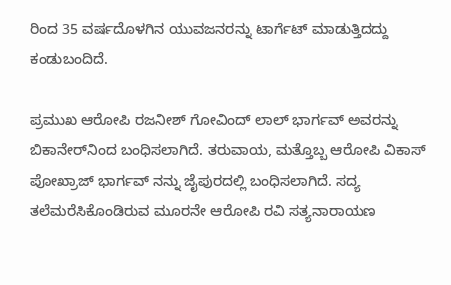ರಿಂದ 35 ವರ್ಷದೊಳಗಿನ ಯುವಜನರನ್ನು ಟಾರ್ಗೆಟ್ ಮಾಡುತ್ತಿದದ್ದು ಕಂಡುಬಂದಿದೆ.

ಪ್ರಮುಖ ಆರೋಪಿ ರಜನೀಶ್ ಗೋವಿಂದ್ ಲಾಲ್ ಭಾರ್ಗವ್ ಅವರನ್ನು ಬಿಕಾನೇರ್‌ನಿಂದ ಬಂಧಿಸಲಾಗಿದೆ. ತರುವಾಯ, ಮತ್ತೊಬ್ಬ ಆರೋಪಿ ವಿಕಾಸ್ ಪೋಖ್ರಾಜ್ ಭಾರ್ಗವ್ ನನ್ನು ಜೈಪುರದಲ್ಲಿ ಬಂಧಿಸಲಾಗಿದೆ. ಸದ್ಯ ತಲೆಮರೆಸಿಕೊಂಡಿರುವ ಮೂರನೇ ಆರೋಪಿ ರವಿ ಸತ್ಯನಾರಾಯಣ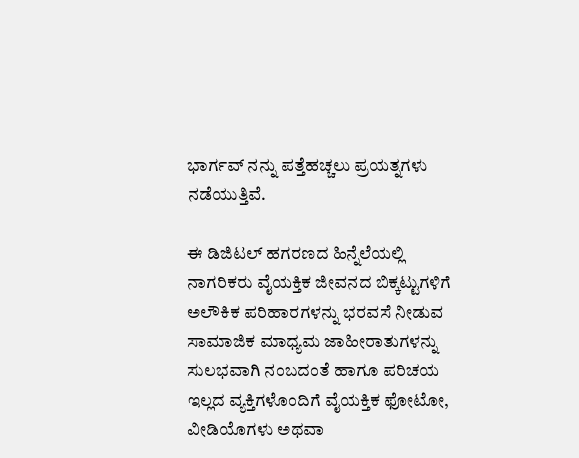ಭಾರ್ಗವ್ ನನ್ನು ಪತ್ತೆಹಚ್ಚಲು ಪ್ರಯತ್ನಗಳು ನಡೆಯುತ್ತಿವೆ.

ಈ ಡಿಜಿಟಲ್ ಹಗರಣದ ಹಿನ್ನೆಲೆಯಲ್ಲಿ ನಾಗರಿಕರು ವೈಯಕ್ತಿಕ ಜೀವನದ ಬಿಕ್ಕಟ್ಟುಗಳಿಗೆ ಅಲೌಕಿಕ ಪರಿಹಾರಗಳನ್ನು ಭರವಸೆ ನೀಡುವ ಸಾಮಾಜಿಕ ಮಾಧ್ಯಮ ಜಾಹೀರಾತುಗಳನ್ನು ಸುಲಭವಾಗಿ ನಂಬದಂತೆ ಹಾಗೂ ಪರಿಚಯ ಇಲ್ಲದ ವ್ಯಕ್ತಿಗಳೊಂದಿಗೆ ವೈಯಕ್ತಿಕ ಫೋಟೋ, ವೀಡಿಯೊಗಳು ಅಥವಾ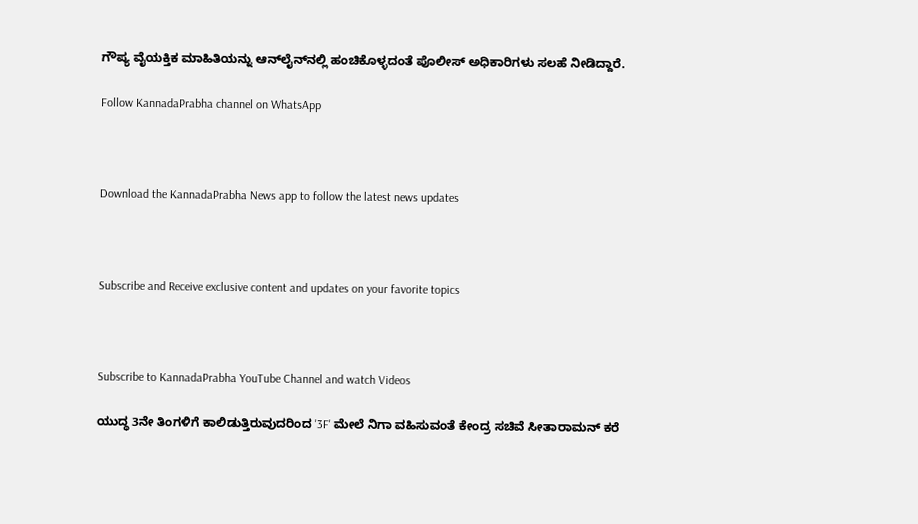ಗೌಪ್ಯ ವೈಯಕ್ತಿಕ ಮಾಹಿತಿಯನ್ನು ಆನ್‌ಲೈನ್‌ನಲ್ಲಿ ಹಂಚಿಕೊಳ್ಳದಂತೆ ಪೊಲೀಸ್ ಅಧಿಕಾರಿಗಳು ಸಲಹೆ ನೀಡಿದ್ದಾರೆ.

Follow KannadaPrabha channel on WhatsApp



Download the KannadaPrabha News app to follow the latest news updates



Subscribe and Receive exclusive content and updates on your favorite topics



Subscribe to KannadaPrabha YouTube Channel and watch Videos

ಯುದ್ಧ 3ನೇ ತಿಂಗಳಿಗೆ ಕಾಲಿಡುತ್ತಿರುವುದರಿಂದ '3F' ಮೇಲೆ ನಿಗಾ ವಹಿಸುವಂತೆ ಕೇಂದ್ರ ಸಚಿವೆ ಸೀತಾರಾಮನ್ ಕರೆ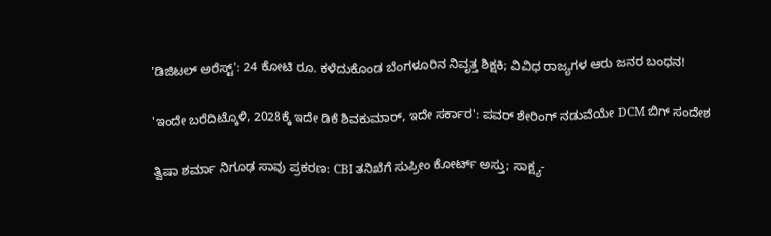'ಡಿಜಿಟಲ್ ಅರೆಸ್ಟ್': 24 ಕೋಟಿ ರೂ. ಕಳೆದುಕೊಂಡ ಬೆಂಗಳೂರಿನ ನಿವೃತ್ತ ಶಿಕ್ಷಕಿ; ವಿವಿಧ ರಾಜ್ಯಗಳ ಆರು ಜನರ ಬಂಧನ!

'ಇಂದೇ ಬರೆದಿಟ್ಕೊಳಿ, 2028ಕ್ಕೆ ಇದೇ ಡಿಕೆ ಶಿವಕುಮಾರ್, ಇದೇ ಸರ್ಕಾರ': ಪವರ್ ಶೇರಿಂಗ್ ನಡುವೆಯೇ DCM ಬಿಗ್ ಸಂದೇಶ

ತ್ವಿಷಾ ಶರ್ಮಾ ನಿಗೂಢ ಸಾವು ಪ್ರಕರಣ: CBI ತನಿಖೆಗೆ ಸುಪ್ರೀಂ ಕೋರ್ಟ್ ಅಸ್ತು; ಸಾಕ್ಷ್ಯ-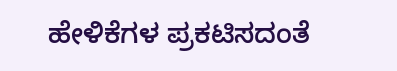ಹೇಳಿಕೆಗಳ ಪ್ರಕಟಿಸದಂತೆ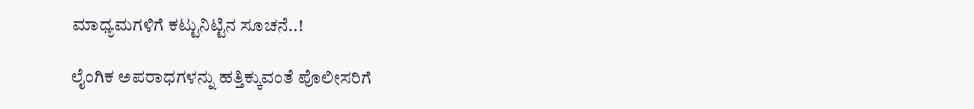ಮಾಧ್ಯಮಗಳಿಗೆ ಕಟ್ಟುನಿಟ್ಟಿನ ಸೂಚನೆ..!

ಲೈಂಗಿಕ ಅಪರಾಧಗಳನ್ನು ಹತ್ತಿಕ್ಕುವಂತೆ ಪೊಲೀಸರಿಗೆ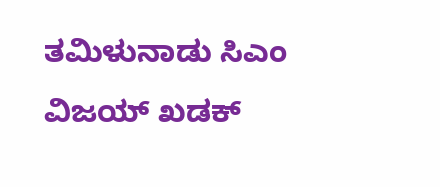ತಮಿಳುನಾಡು ಸಿಎಂ ವಿಜಯ್ ಖಡಕ್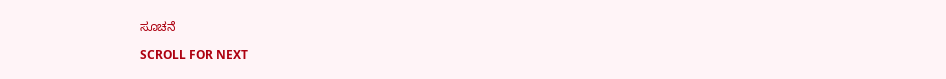ಸೂಚನೆ

SCROLL FOR NEXT